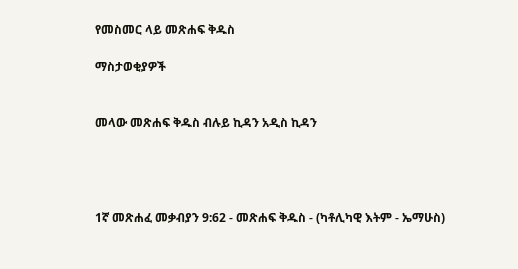የመስመር ላይ መጽሐፍ ቅዱስ

ማስታወቂያዎች


መላው መጽሐፍ ቅዱስ ብሉይ ኪዳን አዲስ ኪዳን




1ኛ መጽሐፈ መቃብያን 9:62 - መጽሐፍ ቅዱስ - (ካቶሊካዊ እትም - ኤማሁስ)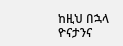ከዚህ በኋላ ዮናታንና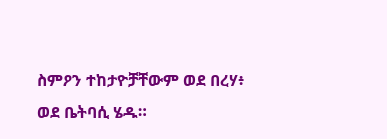ስምዖን ተከታዮቻቸውም ወደ በረሃ፥ ወደ ቤትባሲ ሄዱ።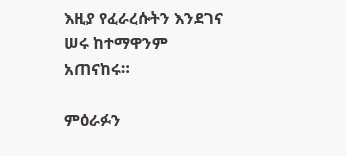እዚያ የፈራረሱትን እንደገና ሠሩ ከተማዋንም አጠናከሩ።

ምዕራፉን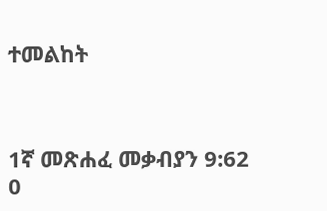ተመልከት



1ኛ መጽሐፈ መቃብያን 9:62
0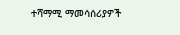ተሻማሚ ማመሳሰሪያዎች